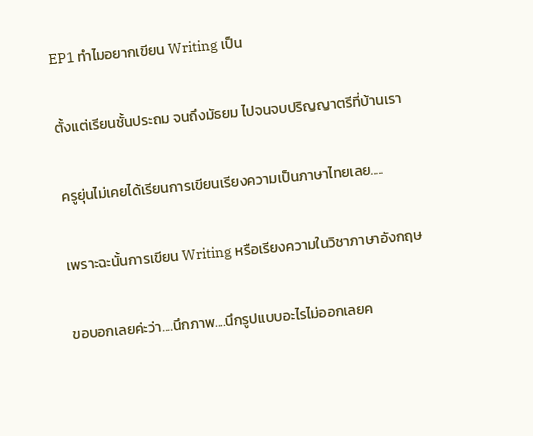EP1 ทำไมอยากเขียน Writing เป็น

ตั้งแต่เรียนชั้นประถม จนถึงมัธยม ไปจนจบปริญญาตรีที่บ้านเรา

ครูยุ่นไม่เคยได้เรียนการเขียนเรียงความเป็นภาษาไทยเลย.....

เพราะฉะนั้นการเขียน Writing หรือเรียงความในวิชาภาษาอังกฤษ

ขอบอกเลยค่ะว่า....นึกภาพ....นึกรูปแบบอะไรไม่ออกเลยค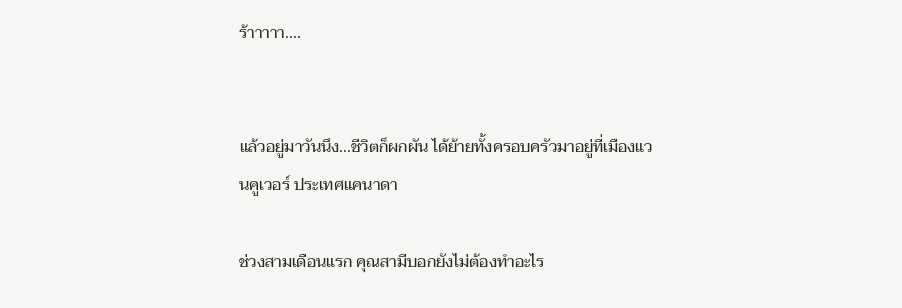ร้าาาาา....


แล้วอยู่มาวันนึง...ชีวิตก็ผกผัน ได้ย้ายทั้งครอบครัวมาอยู่ที่เมืองแวนคูเวอร์ ประเทศแคนาดา

ช่วงสามเดือนแรก คุณสามีบอกยังไม่ต้องทำอะไร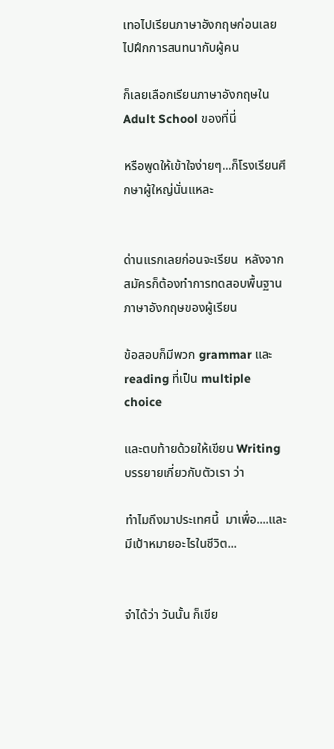เทอไปเรียนภาษาอังกฤษก่อนเลย  ไปฝึกการสนทนากับผู้คน

ก็เลยเลือกเรียนภาษาอังกฤษใน Adult School ของที่นี่

หรือพูดให้เข้าใจง่ายๆ...ก็โรงเรียนศึกษาผู้ใหญ่นั่นแหละ


ด่านแรกเลยก่อนจะเรียน  หลังจากสมัครก็ต้องทำการทดสอบพื้นฐานภาษาอังกฤษของผู้เรียน

ข้อสอบก็มีพวก grammar และ reading ที่เป็น multiple choice

และตบท้ายด้วยให้เขียน Writing  บรรยายเกี่ยวกับตัวเรา ว่า

ทำไมถึงมาประเทศนี้  มาเพื่อ....และมีเป้าหมายอะไรในชีวิต...


จำได้ว่า วันนั้น ก็เขีย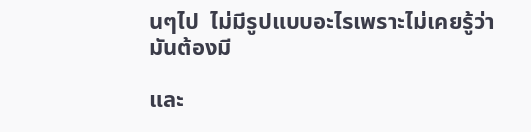นๆไป  ไม่มีรูปแบบอะไรเพราะไม่เคยรู้ว่ามันต้องมี

และ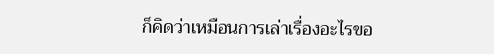ก็คิดว่าเหมือนการเล่าเรื่องอะไรขอ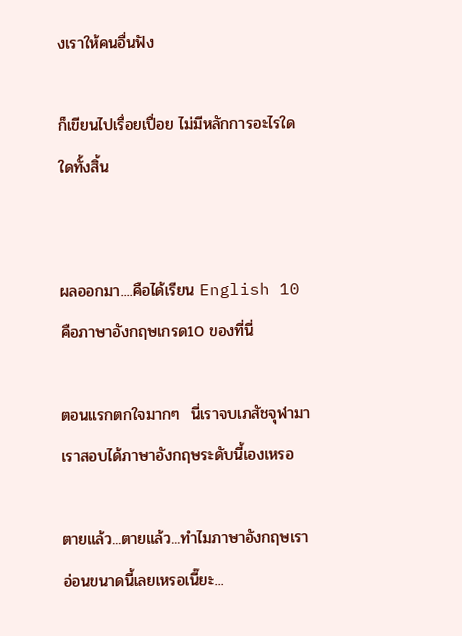งเราให้คนอื่นฟัง

ก็เขียนไปเรื่อยเปื่อย ไม่มีหลักการอะไรใดใดทั้งสิ้น


ผลออกมา....คือได้เรียน English 10 คือภาษาอังกฤษเกรด10 ของที่นี่

ตอนแรกตกใจมากๆ  นี่เราจบเภสัชจุฬามา  เราสอบได้ภาษาอังกฤษระดับนี้เองเหรอ

ตายแล้ว...ตายแล้ว...ทำไมภาษาอังกฤษเราอ่อนขนาดนี้เลยเหรอเนี๊ยะ...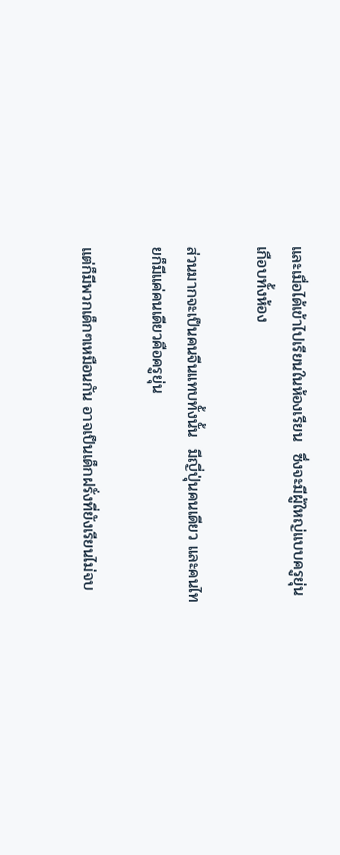และเมื่อได้เข้าไปเรียนในห้องเรียน  ซึ่งจะมีผู้ใหญ่แบบครูยุ่นเกือบทั้งห้อง

ส่วนมากจะเป็นคนจีนแทบทั้งนั้น  มีญี่ปุ่นคนเดียว และคนไทยก็มีแค่คนเดียวคือครูยุ่น

แต่ก็มีพวกเด็กๆเหมือนกัน อาจเป็นเด็กฝรั่งที่ยังเรียนไม่จบ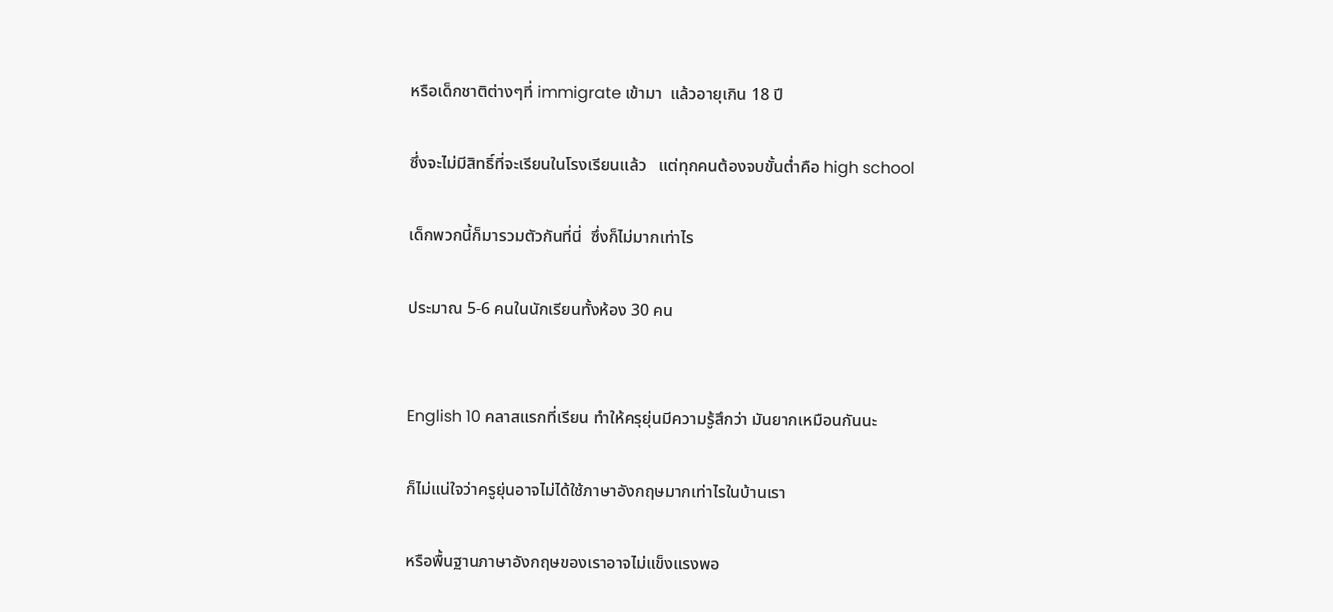หรือเด็กชาติต่างๆที่ immigrate เข้ามา  แล้วอายุเกิน 18 ปี

ซึ่งจะไม่มีสิทธิ์ที่จะเรียนในโรงเรียนแล้ว   แต่ทุกคนต้องจบขั้นต่ำคือ high school

เด็กพวกนี้ก็มารวมตัวกันที่นี่  ซึ่งก็ไม่มากเท่าไร

ประมาณ 5-6 คนในนักเรียนทั้งห้อง 30 คน


English 10 คลาสแรกที่เรียน ทำให้ครุยุ่นมีความรู้สึกว่า มันยากเหมือนกันนะ

ก็ไม่แน่ใจว่าครูยุ่นอาจไม่ได้ใช้ภาษาอังกฤษมากเท่าไรในบ้านเรา

หรือพื้นฐานภาษาอังกฤษของเราอาจไม่แข็งแรงพอ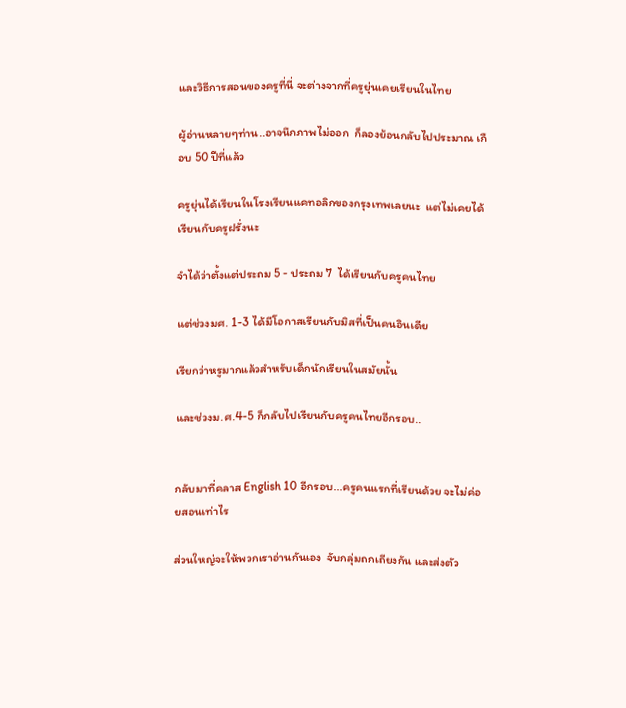และวิธีการสอนของครูที่นี่ จะต่างจากที่ครูยุ่นเคยเรียนในไทย

ผู้อ่านหลายๆท่าน..อาจนึกภาพไม่ออก  ก็ลองย้อนกลับไปประมาณ เกือบ 50 ปีที่แล้ว

ครูยุ่นได้เรียนในโรงเรียนแคทอลิกของกรุงเทพเลยนะ  แต่ไม่เคยได้เรียนกับครูฝรั่งนะ

จำได้ว่าตั้งแต่ประถม 5 - ประถม 7  ได้เรียนกับครูคนไทย

แต่ช่วงมศ. 1-3 ได้มีโอกาสเรียนกับมิสที่เป็นคนอินเดีย

เรียกว่าหรูมากแล้วสำหรับเด็กนักเรียนในสมัยนั้น

และช่วงม.ศ.4-5 ก็กลับไปเรียนกับครูคนไทยอีกรอบ..


กลับมาที่คลาส English 10 อีกรอบ...ครูคนแรกที่เรียนด้วย จะไม่ค่อยสอนเท่าไร

ส่วนใหญ่จะให้พวกเราอ่านกันเอง  จับกลุ่มถกเถียงกัน และส่งตัว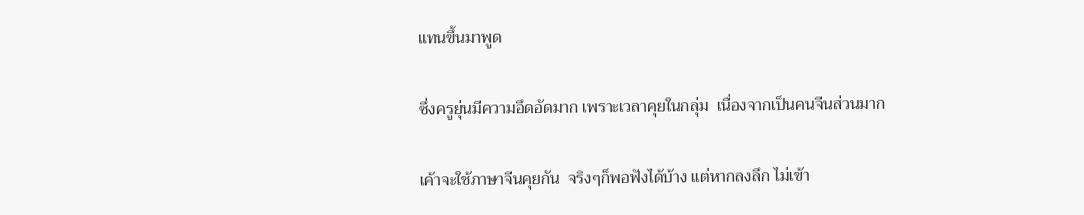แทนขึ้นมาพูด

ซึ่งครูยุ่นมีความอึดอัดมาก เพราะเวลาคุยในกลุ่ม  เนื่องจากเป็นคนจีนส่วนมาก

เค้าจะใช้ภาษาจีนคุยกัน  จริงๆก็พอฟังได้บ้าง แต่หากลงลึก ไม่เข้า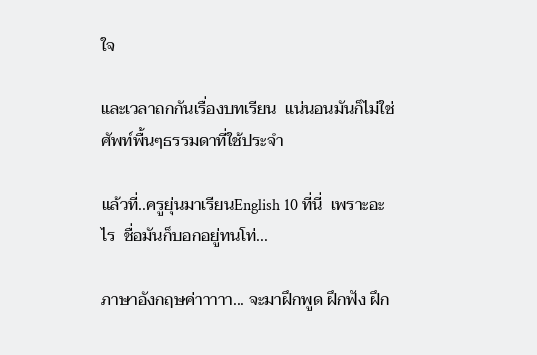ใจ

และเวลาถกกันเรื่องบทเรียน  แน่นอนมันก็ไม่ใช่ศัพท์พื้นๆธรรมดาที่ใช้ประจำ

แล้วที่..ครูยุ่นมาเรียนEnglish 10 ที่นี่  เพราะอะไร  ชื่อมันก็บอกอยู่ทนโท่...

ภาษาอังกฤษค่าาาาา... จะมาฝึกพูด ฝึกฟัง ฝึก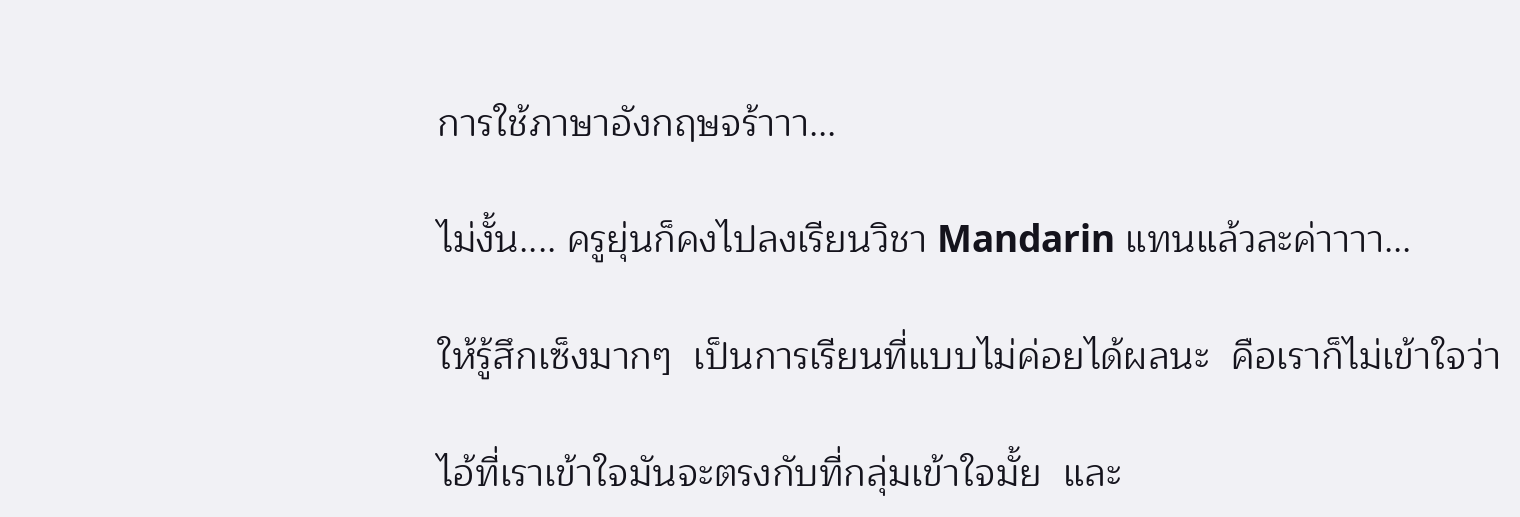การใช้ภาษาอังกฤษจร้าาา...

ไม่งั้น.... ครูยุ่นก็คงไปลงเรียนวิชา Mandarin แทนแล้วละค่าาาา...

ให้รู้สึกเซ็งมากๆ  เป็นการเรียนที่แบบไม่ค่อยได้ผลนะ  คือเราก็ไม่เข้าใจว่า

ไอ้ที่เราเข้าใจมันจะตรงกับที่กลุ่มเข้าใจมั้ย  และ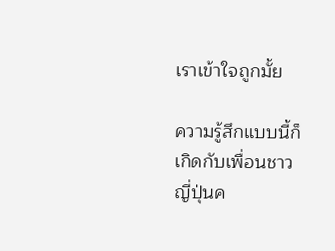เราเข้าใจถูกมั้ย

ความรู้สึกแบบนี้ก็เกิดกับเพื่อนชาวญี่ปุ่นค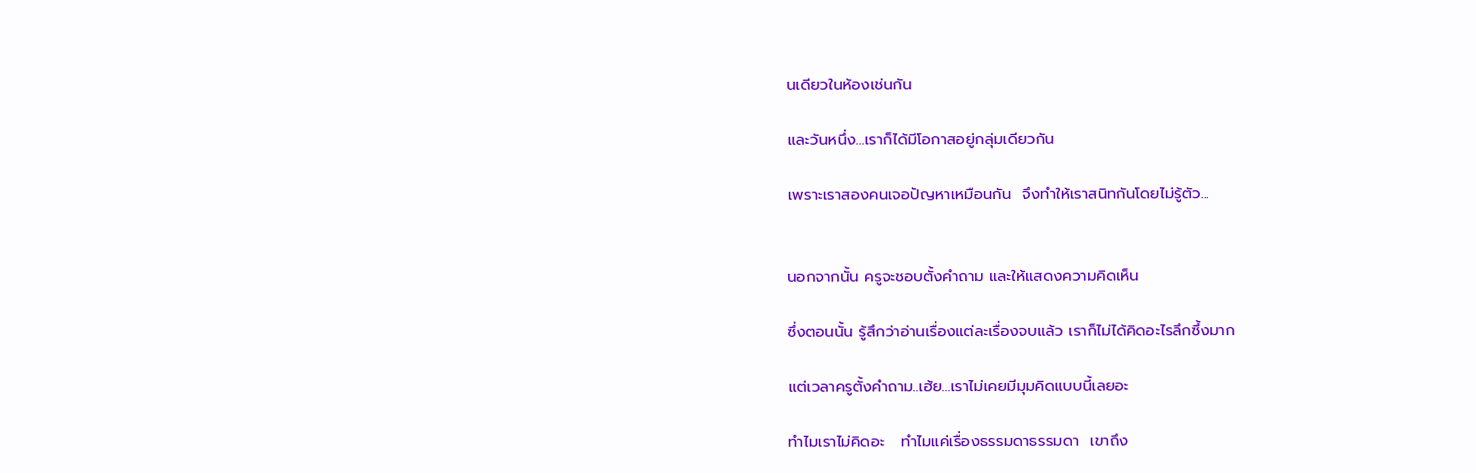นเดียวในห้องเช่นกัน

และวันหนึ่ง...เราก็ได้มีโอกาสอยู่กลุ่มเดียวกัน

เพราะเราสองคนเจอปัญหาเหมือนกัน  จึงทำให้เราสนิทกันโดยไม่รู้ตัว...


นอกจากนั้น ครูจะชอบตั้งคำถาม และให้แสดงความคิดเห็น

ซึ่งตอนนั้น รู้สึกว่าอ่านเรื่องแต่ละเรื่องจบแล้ว เราก็ไม่ได้คิดอะไรลึกซึ้งมาก

แต่เวลาครูตั้งคำถาม..เฮ้ย...เราไม่เคยมีมุมคิดแบบนี้เลยอะ

ทำไมเราไม่คิดอะ   ทำไมแค่เรื่องธรรมดาธรรมดา  เขาถึง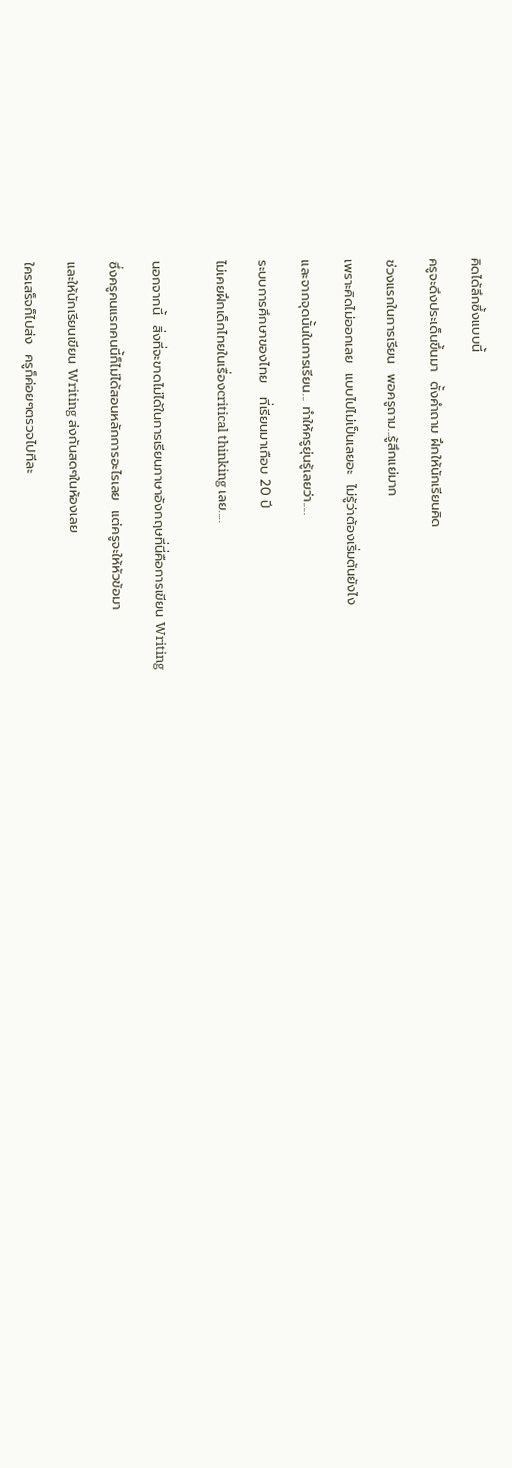คิดได้ลึกซึ้งแบบนี้

ครูจะดึงประเด็นขึ้นมา  ตั้งคำถาม ฝึกให้นักเรียนคิด

ช่วงแรกในการเรียน  พอครูถาม...รู้สึกแย่มาก

เพราะคิดไม่ออกเลย  แบบไปไม่เป็นเลยอะ  ไม่รู้ว่าต้องเริ่มต้นยังไง

และจากจุดนั้นในการเรียน... ทำให้ครูยุ่นรู้เลยว่า.....

ระบบการศึกษาของไทย   ที่เรียนมาเกือบ 20 ปี

ไม่เคยฝึกเด็กไทยในเรื่องcritical thinking เลย.....


นอกจากนี้  สิ่งที่จะขาดไม่ได้ในการเรียนภาษาอังกฤษที่นี่คือการเขียน Writing

ซึ่งครูคนแรกคนนี้ก็ไม่ได้สอนหลักการอะไรเลย  แต่ครูจะให้หัวข้อมา

และให้นักเรียนเขียน Writing ส่งกันสดๆในห้องเลย

ใครเสร็จก็ไปส่ง  ครูก็ค่อยๆตรวจไปทีละ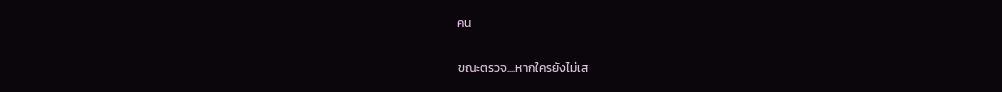คน

ขณะตรวจ....หากใครยังไม่เส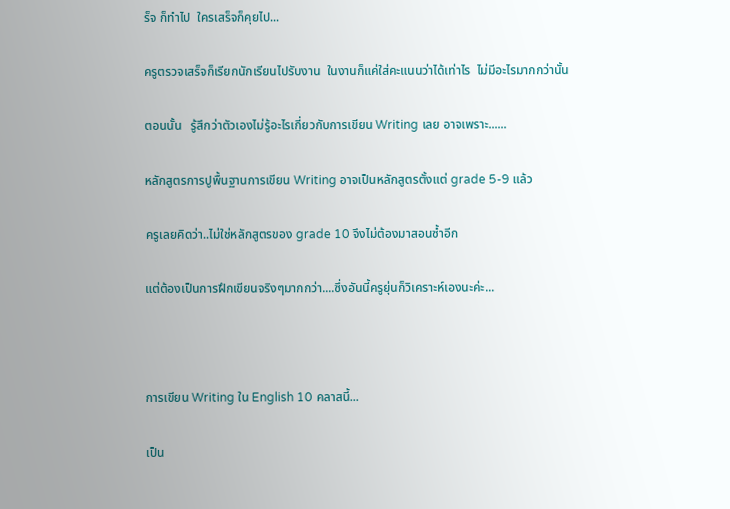ร็จ ก็ทำไป  ใครเสร็จก็คุยไป...

ครูตรวจเสร็จก็เรียกนักเรียนไปรับงาน  ในงานก็แค่ใส่คะแนนว่าได้เท่าไร  ไม่มีอะไรมากกว่านั้น

ตอนนั้น   รู้สึกว่าตัวเองไม่รู้อะไรเกี่ยวกับการเขียน Writing เลย อาจเพราะ......

หลักสูตรการปูพื้นฐานการเขียน Writing อาจเป็นหลักสูตรตั้งแต่ grade 5-9 แล้ว

ครูเลยคิดว่า..ไม่ใช่หลักสูตรของ grade 10 จึงไม่ต้องมาสอนซ้ำอีก

แต่ต้องเป็นการฝึกเขียนจริงๆมากกว่า....ซึ่งอันนี้ครูยุ่นก็วิเคราะห์เองนะค่ะ...



การเขียน Writing ใน English 10 คลาสนี้...

เป็น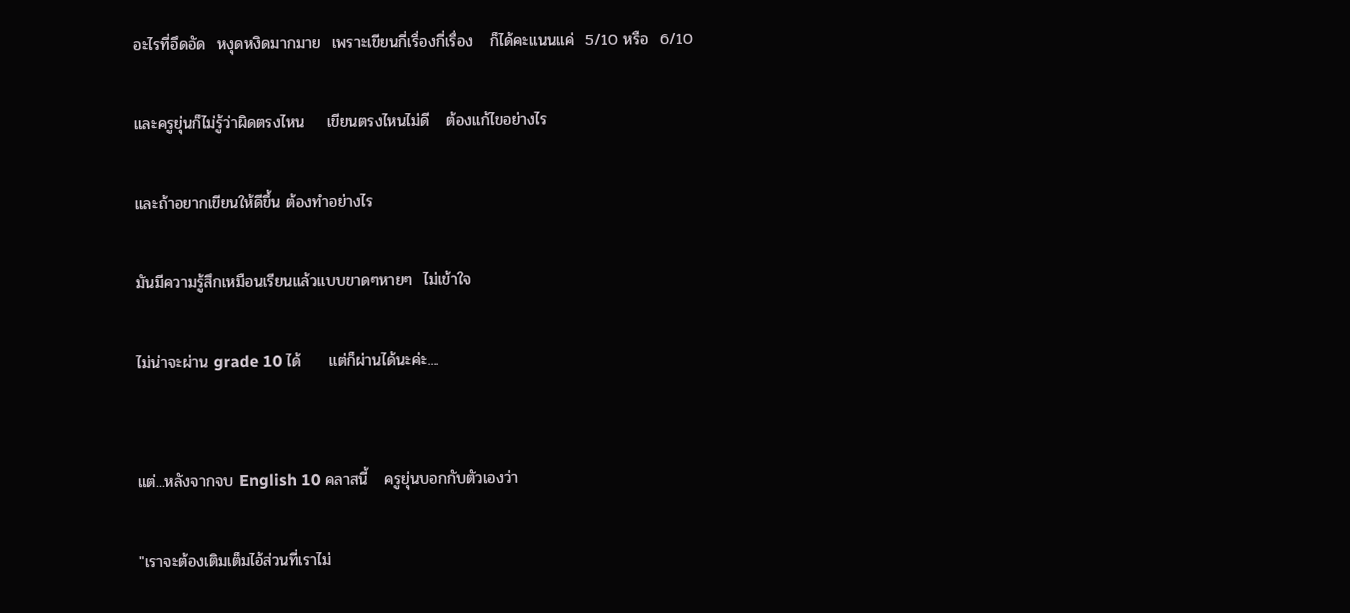อะไรที่อึดอัด  หงุดหงิดมากมาย  เพราะเขียนกี่เรื่องกี่เรื่อง   ก็ได้คะแนนแค่  5/10 หรือ  6/10

และครูยุ่นก็ไม่รู้ว่าผิดตรงไหน    เขียนตรงไหนไม่ดี   ต้องแก้ไขอย่างไร

และถ้าอยากเขียนให้ดีขึ้น ต้องทำอย่างไร

มันมีความรู้สึกเหมือนเรียนแล้วแบบขาดๆหายๆ  ไม่เข้าใจ

ไม่น่าจะผ่าน grade 10 ได้     แต่ก็ผ่านได้นะค่ะ....


แต่...หลังจากจบ English 10 คลาสนี้   ครูยุ่นบอกกับตัวเองว่า

"เราจะต้องเติมเต็มไอ้ส่วนที่เราไม่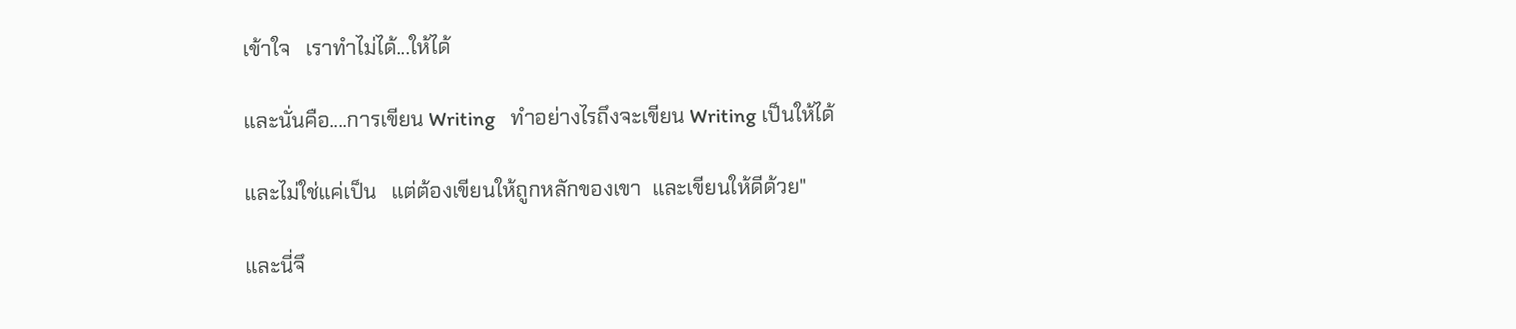เข้าใจ   เราทำไม่ได้...ให้ได้

และนั่นคือ....การเขียน Writing   ทำอย่างไรถึงจะเขียน Writing เป็นให้ได้

และไม่ใช่แค่เป็น   แต่ต้องเขียนให้ถูกหลักของเขา  และเขียนให้ดีด้วย"

และนี่จึ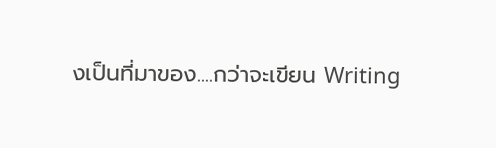งเป็นที่มาของ....กว่าจะเขียน Writing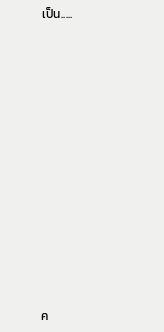เป็น.....













ค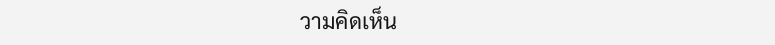วามคิดเห็น